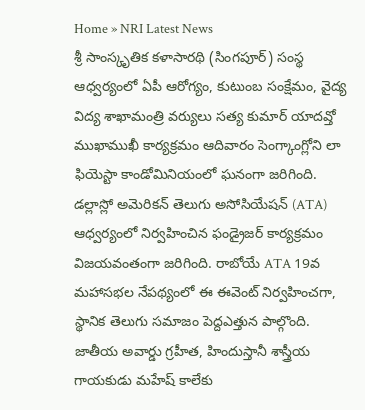Home » NRI Latest News
శ్రీ సాంస్కృతిక కళాసారథి (సింగపూర్) సంస్థ ఆధ్వర్యంలో ఏపీ ఆరోగ్యం, కుటుంబ సంక్షేమం, వైద్య విద్య శాఖామంత్రి వర్యులు సత్య కుమార్ యాదవ్తో ముఖాముఖీ కార్యక్రమం ఆదివారం సెంగ్కాంగ్లోని లా ఫియెస్టా కాండోమినియంలో ఘనంగా జరిగింది.
డల్లాస్లో అమెరికన్ తెలుగు అసోసియేషన్ (ATA) ఆధ్వర్యంలో నిర్వహించిన ఫండ్రైజర్ కార్యక్రమం విజయవంతంగా జరిగింది. రాబోయే ATA 19వ మహాసభల నేపథ్యంలో ఈ ఈవెంట్ నిర్వహించగా, స్థానిక తెలుగు సమాజం పెద్దఎత్తున పాల్గొంది.
జాతీయ అవార్డు గ్రహీత, హిందుస్తానీ శాస్త్రీయ గాయకుడు మహేష్ కాలేకు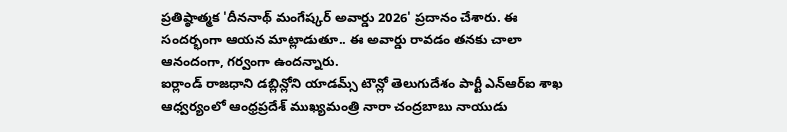ప్రతిష్ఠాత్మక 'దీననాథ్ మంగేష్కర్ అవార్డు 2026' ప్రదానం చేశారు. ఈ సందర్భంగా ఆయన మాట్లాడుతూ.. ఈ అవార్డు రావడం తనకు చాలా ఆనందంగా, గర్వంగా ఉందన్నారు.
ఐర్లాండ్ రాజధాని డబ్లిన్లోని యాడమ్స్ టౌన్లో తెలుగుదేశం పార్టీ ఎన్ఆర్ఐ శాఖ ఆధ్వర్యంలో ఆంధ్రప్రదేశ్ ముఖ్యమంత్రి నారా చంద్రబాబు నాయుడు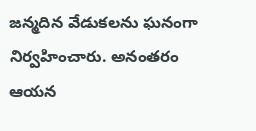జన్మదిన వేడుకలను ఘనంగా నిర్వహించారు. అనంతరం ఆయన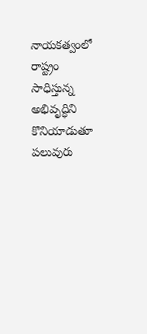నాయకత్వంలో రాష్ట్రం సాధిస్తున్న అభివృద్ధిని కొనియాడుతూ పలువురు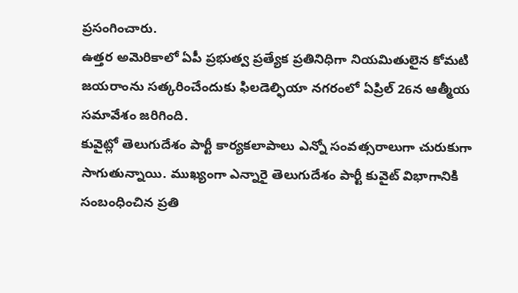ప్రసంగించారు.
ఉత్తర అమెరికాలో ఏపీ ప్రభుత్వ ప్రత్యేక ప్రతినిధిగా నియమితులైన కోమటి జయరాంను సత్కరించేందుకు ఫిలడెల్ఫియా నగరంలో ఏప్రిల్ 26న ఆత్మీయ సమావేశం జరిగింది.
కువైట్లో తెలుగుదేశం పార్టీ కార్యకలాపాలు ఎన్నో సంవత్సరాలుగా చురుకుగా సాగుతున్నాయి. ముఖ్యంగా ఎన్నారై తెలుగుదేశం పార్టీ కువైట్ విభాగానికి సంబంధించిన ప్రతి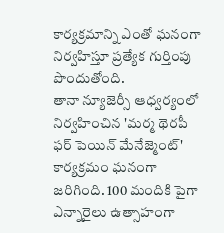కార్యక్రమాన్ని ఎంతో ఘనంగా నిర్వహిస్తూ ప్రత్యేక గుర్తింపు పొందుతోంది.
తానా న్యూజెర్సీ ఆధ్వర్యంలో నిర్వహించిన 'మర్మ థెరపీ ఫర్ పెయిన్ మేనేజ్మెంట్' కార్యక్రమం ఘనంగా జరిగింది. 100 మందికి పైగా ఎన్నారైలు ఉత్సాహంగా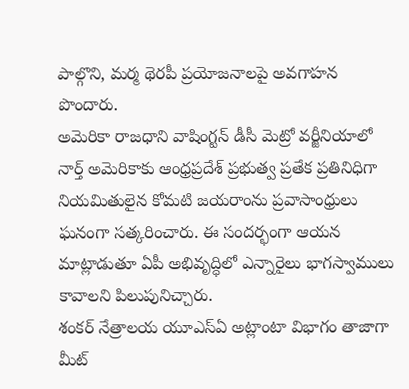పాల్గొని, మర్మ థెరపీ ప్రయోజనాలపై అవగాహన పొందారు.
అమెరికా రాజధాని వాషింగ్టన్ డీసీ మెట్రో వర్జీనియాలో నార్త్ అమెరికాకు ఆంధ్రప్రదేశ్ ప్రభుత్వ ప్రతేక ప్రతినిధిగా నియమితులైన కోమటి జయరాంను ప్రవాసాంధ్రులు ఘనంగా సత్కరించారు. ఈ సందర్భంగా ఆయన మాట్లాడుతూ ఏపీ అభివృద్ధిలో ఎన్నారైలు భాగస్వాములు కావాలని పిలుపునిచ్చారు.
శంకర్ నేత్రాలయ యూఎస్ఏ అట్లాంటా విభాగం తాజాగా మీట్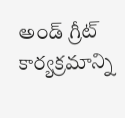అండ్ గ్రీట్ కార్యక్రమాన్ని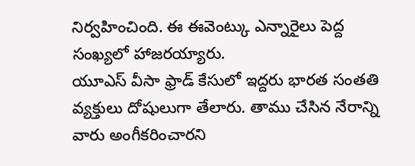నిర్వహించింది. ఈ ఈవెంట్కు ఎన్నారైలు పెద్ద సంఖ్యలో హాజరయ్యారు.
యూఎస్ వీసా ఫ్రాడ్ కేసులో ఇద్దరు భారత సంతతి వ్యక్తులు దోషులుగా తేలారు. తాము చేసిన నేరాన్ని వారు అంగీకరించారని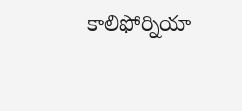కాలిఫోర్నియా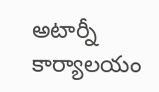అటార్నీ కార్యాలయం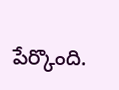పేర్కొంది.